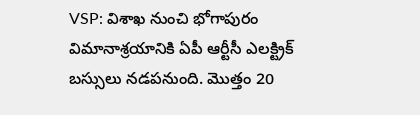VSP: విశాఖ నుంచి భోగాపురం విమానాశ్రయానికి ఏపీ ఆర్టీసీ ఎలక్ట్రిక్ బస్సులు నడపనుంది. మొత్తం 20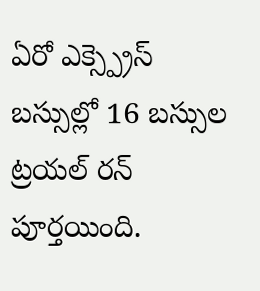ఏరో ఎక్స్ప్రెస్ బస్సుల్లో 16 బస్సుల ట్రయల్ రన్ పూర్తయింది.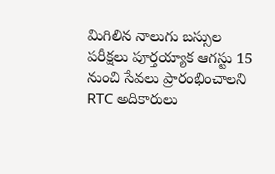మిగిలిన నాలుగు బస్సుల పరీక్షలు పూర్తయ్యాక ఆగస్టు 15 నుంచి సేవలు ప్రారంభించాలని RTC అదికారులు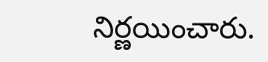నిర్ణయించారు.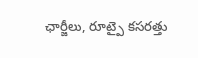ఛార్జీలు, రూట్పై కసరత్తు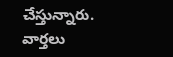చేస్తున్నారు.
వార్తలు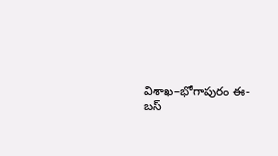విశాఖ–భోగాపురం ఈ-బస్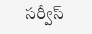సర్వీస్